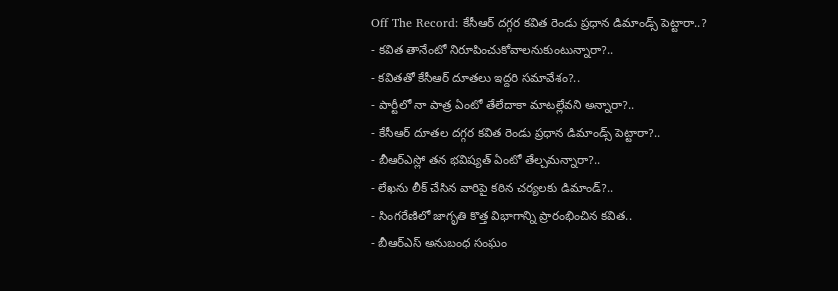Off The Record: కేసీఆర్ దగ్గర కవిత రెండు ప్రధాన డిమాండ్స్ పెట్టారా..?
- కవిత తానేంటో నిరూపించుకోవాలనుకుంటున్నారా?..
- కవితతో కేసీఆర్ దూతలు ఇద్దరి సమావేశం?..
- పార్టీలో నా పాత్ర ఏంటో తేలేదాకా మాటల్లేవని అన్నారా?..
- కేసీఆర్ దూతల దగ్గర కవిత రెండు ప్రధాన డిమాండ్స్ పెట్టారా?..
- బీఆర్ఎస్లో తన భవిష్యత్ ఏంటో తేల్చమన్నారా?..
- లేఖను లీక్ చేసిన వారిపై కఠిన చర్యలకు డిమాండ్?..
- సింగరేణిలో జాగృతి కొత్త విభాగాన్ని ప్రారంభించిన కవిత..
- బీఆర్ఎస్ అనుబంధ సంఘం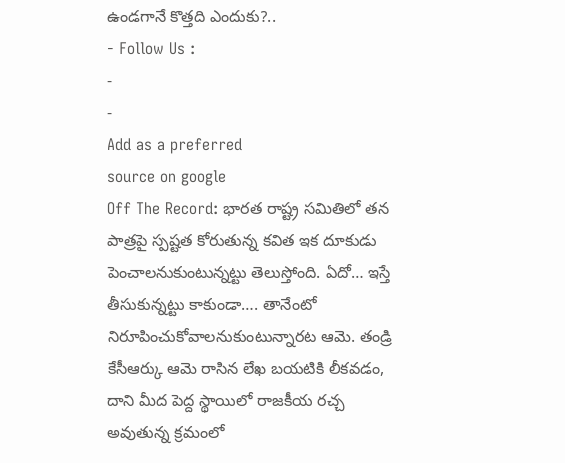ఉండగానే కొత్తది ఎందుకు?..
- Follow Us :
-
-
Add as a preferred
source on google
Off The Record: భారత రాష్ట్ర సమితిలో తన పాత్రపై స్పష్టత కోరుతున్న కవిత ఇక దూకుడు పెంచాలనుకుంటున్నట్టు తెలుస్తోంది. ఏదో… ఇస్తే తీసుకున్నట్టు కాకుండా…. తానేంటో నిరూపించుకోవాలనుకుంటున్నారట ఆమె. తండ్రి కేసీఆర్కు ఆమె రాసిన లేఖ బయటికి లీకవడం, దాని మీద పెద్ద స్థాయిలో రాజకీయ రచ్చ అవుతున్న క్రమంలో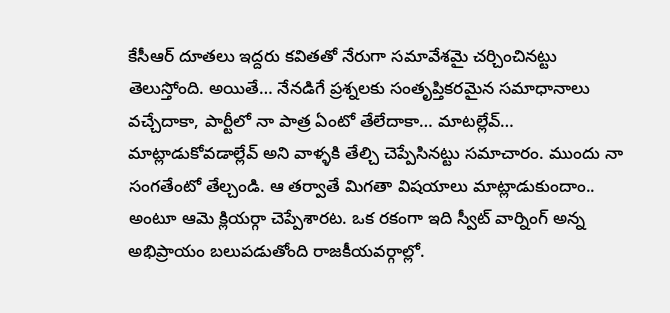కేసీఆర్ దూతలు ఇద్దరు కవితతో నేరుగా సమావేశమై చర్చించినట్టు తెలుస్తోంది. అయితే… నేనడిగే ప్రశ్నలకు సంతృప్తికరమైన సమాధానాలు వచ్చేదాకా, పార్టీలో నా పాత్ర ఏంటో తేలేదాకా… మాటల్లేవ్… మాట్లాడుకోవడాల్లేవ్ అని వాళ్ళకి తేల్చి చెప్పేసినట్టు సమాచారం. ముందు నా సంగతేంటో తేల్చండి. ఆ తర్వాతే మిగతా విషయాలు మాట్లాడుకుందాం.. అంటూ ఆమె క్లియర్గా చెప్పేశారట. ఒక రకంగా ఇది స్వీట్ వార్నింగ్ అన్న అభిప్రాయం బలుపడుతోంది రాజకీయవర్గాల్లో.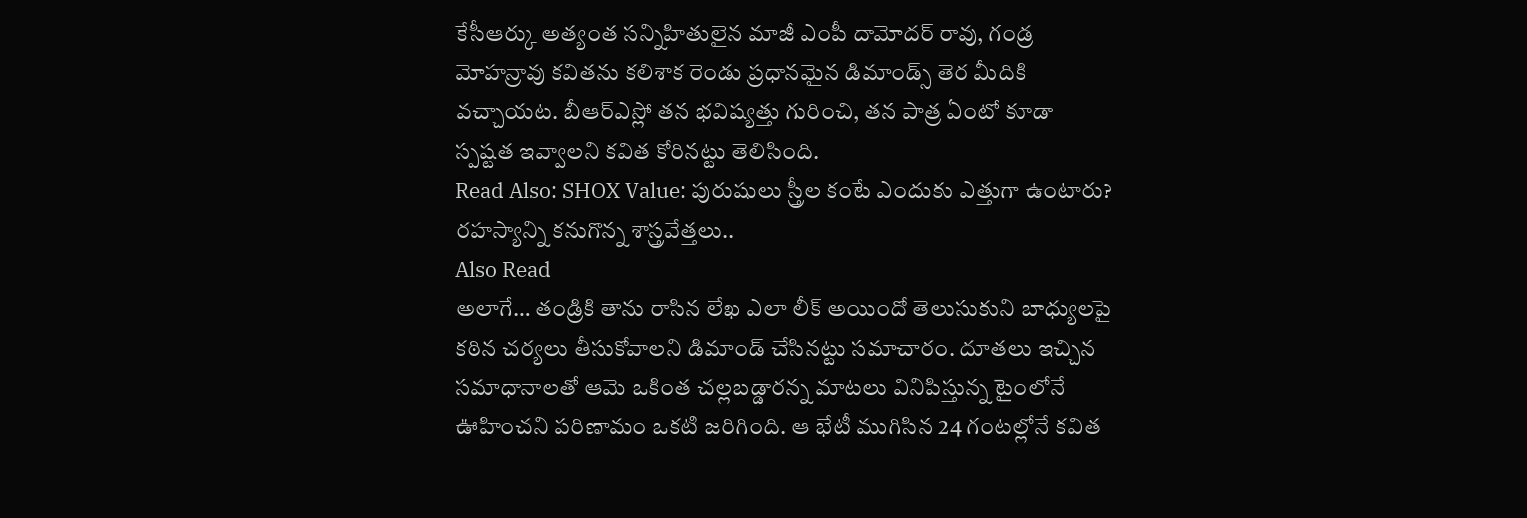కేసీఆర్కు అత్యంత సన్నిహితులైన మాజీ ఎంపీ దామోదర్ రావు, గండ్ర మోహన్రావు కవితను కలిశాక రెండు ప్రధానమైన డిమాండ్స్ తెర మీదికి వచ్చాయట. బీఆర్ఎస్లో తన భవిష్యత్తు గురించి, తన పాత్ర ఏంటో కూడా స్పష్టత ఇవ్వాలని కవిత కోరినట్టు తెలిసింది.
Read Also: SHOX Value: పురుషులు స్త్రీల కంటే ఎందుకు ఎత్తుగా ఉంటారు? రహస్యాన్ని కనుగొన్న శాస్త్రవేత్తలు..
Also Read
అలాగే… తండ్రికి తాను రాసిన లేఖ ఎలా లీక్ అయిందో తెలుసుకుని బాధ్యులపై కఠిన చర్యలు తీసుకోవాలని డిమాండ్ చేసినట్టు సమాచారం. దూతలు ఇచ్చిన సమాధానాలతో ఆమె ఒకింత చల్లబడ్డారన్న మాటలు వినిపిస్తున్న టైంలోనే ఊహించని పరిణామం ఒకటి జరిగింది. ఆ భేటీ ముగిసిన 24 గంటల్లోనే కవిత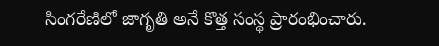సింగరేణిలో జాగృతి అనే కొత్త సంస్థ ప్రారంభించారు.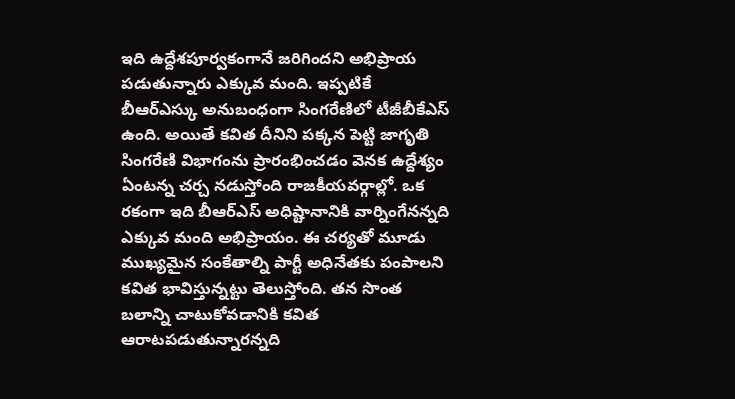ఇది ఉద్దేశపూర్వకంగానే జరిగిందని అభిప్రాయ పడుతున్నారు ఎక్కువ మంది. ఇప్పటికే బీఆర్ఎస్కు అనుబంధంగా సింగరేణిలో టీజీబీకేఎస్ ఉంది. అయితే కవిత దీనిని పక్కన పెట్టి జాగృతి సింగరేణి విభాగంను ప్రారంభించడం వెనక ఉద్దేశ్యం ఏంటన్న చర్చ నడుస్తోంది రాజకీయవర్గాల్లో. ఒక రకంగా ఇది బీఆర్ఎస్ అధిష్టానానికి వార్నింగేనన్నది ఎక్కువ మంది అభిప్రాయం. ఈ చర్యతో మూడు ముఖ్యమైన సంకేతాల్ని పార్టీ అధినేతకు పంపాలని కవిత భావిస్తున్నట్టు తెలుస్తోంది. తన సొంత బలాన్ని చాటుకోవడానికి కవిత ఆరాటపడుతున్నారన్నది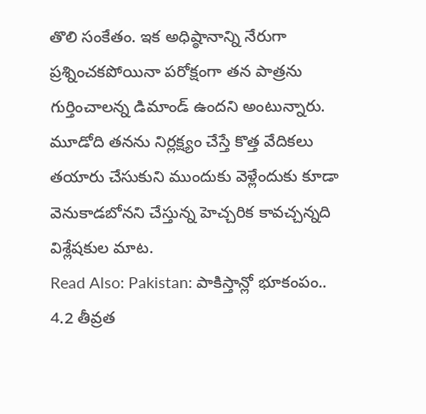తొలి సంకేతం. ఇక అధిష్ఠానాన్ని నేరుగా ప్రశ్నించకపోయినా పరోక్షంగా తన పాత్రను గుర్తించాలన్న డిమాండ్ ఉందని అంటున్నారు. మూడోది తనను నిర్లక్ష్యం చేస్తే కొత్త వేదికలు తయారు చేసుకుని ముందుకు వెళ్లేందుకు కూడా వెనుకాడబోనని చేస్తున్న హెచ్చరిక కావచ్చన్నది విశ్లేషకుల మాట.
Read Also: Pakistan: పాకిస్తాన్లో భూకంపం.. 4.2 తీవ్రత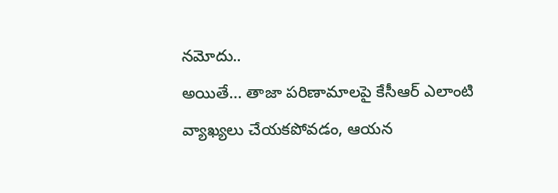నమోదు..
అయితే… తాజా పరిణామాలపై కేసీఆర్ ఎలాంటి వ్యాఖ్యలు చేయకపోవడం, ఆయన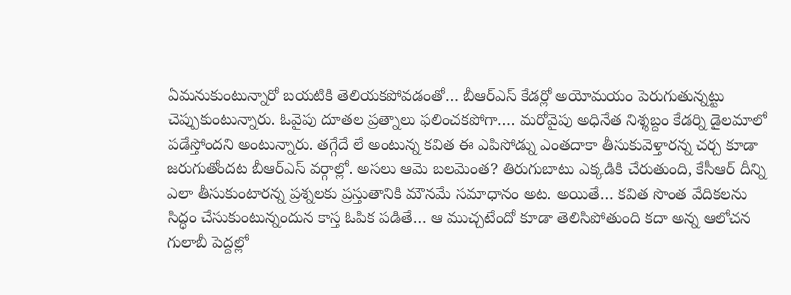ఏమనుకుంటున్నారో బయటికి తెలియకపోవడంతో… బీఆర్ఎస్ కేడర్లో అయోమయం పెరుగుతున్నట్టు చెప్పుకుంటున్నారు. ఓవైపు దూతల ప్రత్నాలు ఫలించకపోగా…. మరోవైపు అధినేత నిశ్శబ్దం కేడర్ని డైలమాలో పడేస్తోందని అంటున్నారు. తగ్గేదే లే అంటున్న కవిత ఈ ఎపిసోడ్ను ఎంతదాకా తీసుకువెళ్తారన్న చర్చ కూడా జరుగుతోందట బీఆర్ఎస్ వర్గాల్లో. అసలు ఆమె బలమెంత? తిరుగుబాటు ఎక్కడికి చేరుతుంది, కేసీఆర్ దీన్ని ఎలా తీసుకుంటారన్న ప్రశ్నలకు ప్రస్తుతానికి మౌనమే సమాధానం అట. అయితే… కవిత సొంత వేదికలను సిద్ధం చేసుకుంటున్నందున కాస్త ఓపిక పడితే… ఆ ముచ్చటేందో కూడా తెలిసిపోతుంది కదా అన్న ఆలోచన గులాబీ పెద్దల్లో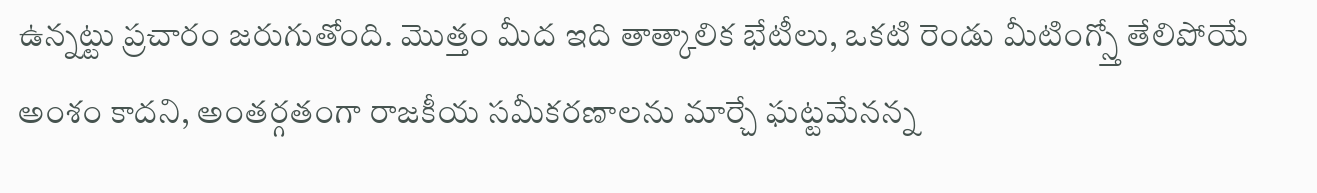ఉన్నట్టు ప్రచారం జరుగుతోంది. మొత్తం మీద ఇది తాత్కాలిక భేటీలు, ఒకటి రెండు మీటింగ్స్తో తేలిపోయే అంశం కాదని, అంతర్గతంగా రాజకీయ సమీకరణాలను మార్చే ఘట్టమేనన్న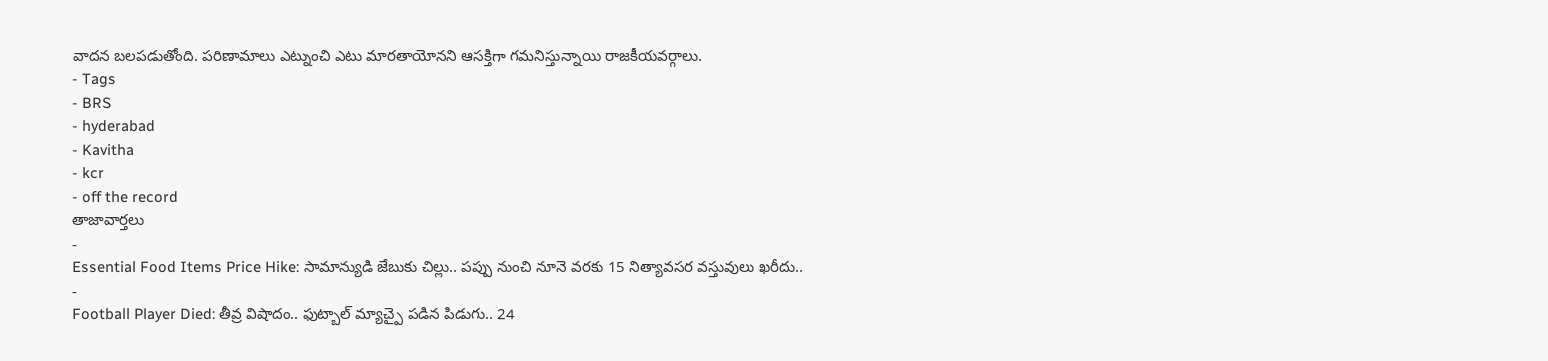వాదన బలపడుతోంది. పరిణామాలు ఎట్నుంచి ఎటు మారతాయోనని ఆసక్తిగా గమనిస్తున్నాయి రాజకీయవర్గాలు.
- Tags
- BRS
- hyderabad
- Kavitha
- kcr
- off the record
తాజావార్తలు
-
Essential Food Items Price Hike: సామాన్యుడి జేబుకు చిల్లు.. పప్పు నుంచి నూనె వరకు 15 నిత్యావసర వస్తువులు ఖరీదు..
-
Football Player Died: తీవ్ర విషాదం.. ఫుట్బాల్ మ్యాచ్పై పడిన పిడుగు.. 24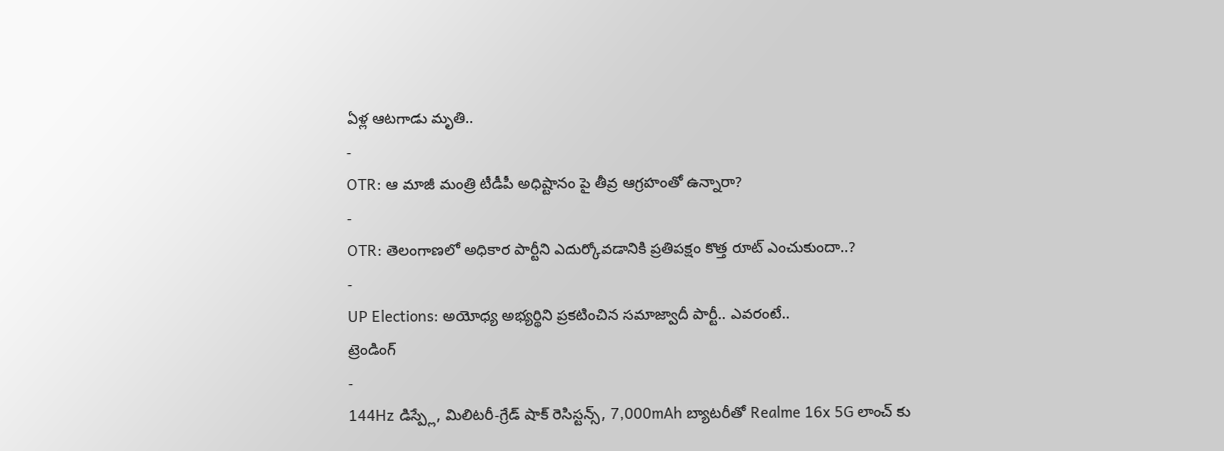ఏళ్ల ఆటగాడు మృతి..
-
OTR: ఆ మాజీ మంత్రి టీడీపీ అధిష్టానం పై తీవ్ర ఆగ్రహంతో ఉన్నారా?
-
OTR: తెలంగాణలో అధికార పార్టీని ఎదుర్కోవడానికి ప్రతిపక్షం కొత్త రూట్ ఎంచుకుందా..?
-
UP Elections: అయోధ్య అభ్యర్థిని ప్రకటించిన సమాజ్వాదీ పార్టీ.. ఎవరంటే..
ట్రెండింగ్
-
144Hz డిస్ప్లే, మిలిటరీ-గ్రేడ్ షాక్ రెసిస్టన్స్, 7,000mAh బ్యాటరీతో Realme 16x 5G లాంచ్ కు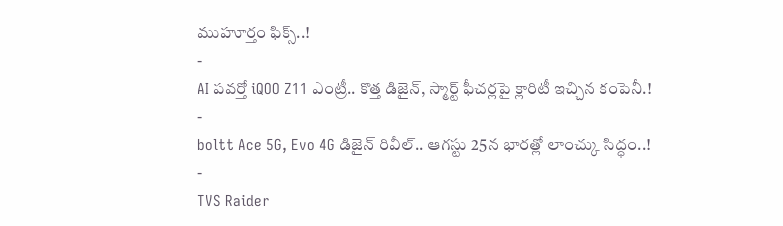ముహూర్తం ఫిక్స్..!
-
AI పవర్తో iQOO Z11 ఎంట్రీ.. కొత్త డిజైన్, స్మార్ట్ ఫీచర్లపై క్లారిటీ ఇచ్చిన కంపెనీ.!
-
boltt Ace 5G, Evo 4G డిజైన్ రివీల్.. ఆగస్టు 25న భారత్లో లాంచ్కు సిద్ధం..!
-
TVS Raider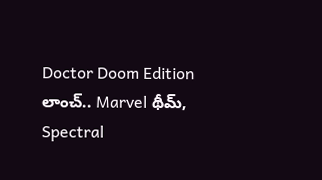Doctor Doom Edition లాంచ్.. Marvel థీమ్, Spectral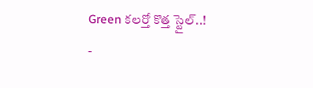Green కలర్తో కొత్త స్టైల్..!
-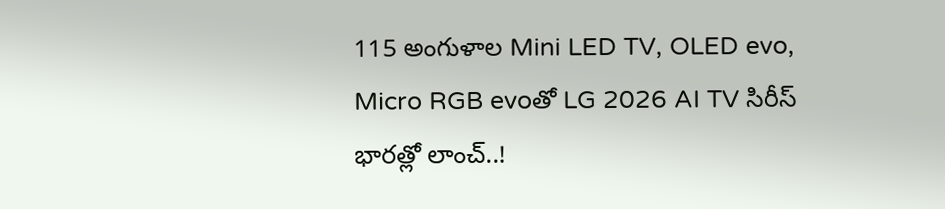115 అంగుళాల Mini LED TV, OLED evo, Micro RGB evoతో LG 2026 AI TV సిరీస్ భారత్లో లాంచ్..!